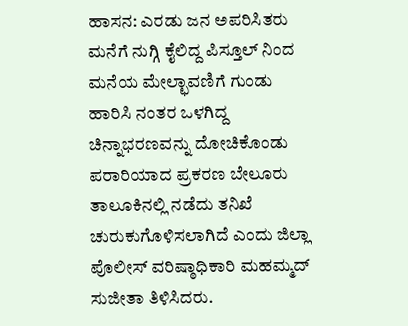ಹಾಸನ: ಎರಡು ಜನ ಅಪರಿಸಿತರು ಮನೆಗೆ ನುಗ್ಗಿ ಕೈಲಿದ್ದ ಪಿಸ್ತೂಲ್ ನಿಂದ ಮನೆಯ ಮೇಲ್ಛಾವಣಿಗೆ ಗುಂಡು ಹಾರಿಸಿ ನಂತರ ಒಳಗಿದ್ದ ಚಿನ್ನಾಭರಣವನ್ನು ದೋಚಿಕೊಂಡು ಪರಾರಿಯಾದ ಪ್ರಕರಣ ಬೇಲೂರು ತಾಲೂಕಿನಲ್ಲಿ ನಡೆದು ತನಿಖೆ ಚುರುಕುಗೊಳಿಸಲಾಗಿದೆ ಎಂದು ಜಿಲ್ಲಾ ಪೊಲೀಸ್ ವರಿಷ್ಠಾಧಿಕಾರಿ ಮಹಮ್ಮದ್ ಸುಜೀತಾ ತಿಳಿಸಿದರು.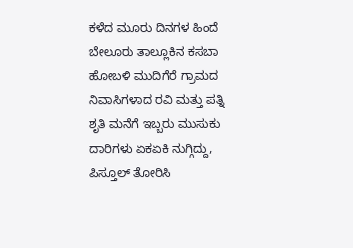ಕಳೆದ ಮೂರು ದಿನಗಳ ಹಿಂದೆ ಬೇಲೂರು ತಾಲ್ಲೂಕಿನ ಕಸಬಾ ಹೋಬಳಿ ಮುದಿಗೆರೆ ಗ್ರಾಮದ ನಿವಾಸಿಗಳಾದ ರವಿ ಮತ್ತು ಪತ್ನಿ ಶೃತಿ ಮನೆಗೆ ಇಬ್ಬರು ಮುಸುಕು ದಾರಿಗಳು ಏಕಏಕಿ ನುಗ್ಗಿದ್ದು, ಪಿಸ್ತೂಲ್ ತೋರಿಸಿ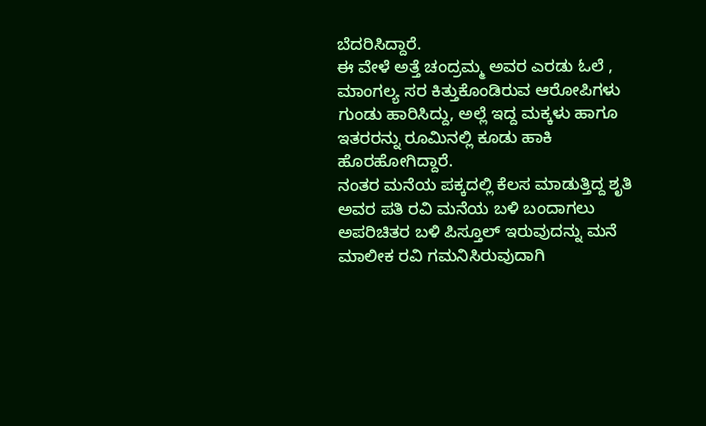ಬೆದರಿಸಿದ್ದಾರೆ.
ಈ ವೇಳೆ ಅತ್ತೆ ಚಂದ್ರಮ್ಮ ಅವರ ಎರಡು ಓಲೆ , ಮಾಂಗಲ್ಯ ಸರ ಕಿತ್ತುಕೊಂಡಿರುವ ಆರೋಪಿಗಳು ಗುಂಡು ಹಾರಿಸಿದ್ದು, ಅಲ್ಲೆ ಇದ್ದ ಮಕ್ಕಳು ಹಾಗೂ ಇತರರನ್ನು ರೂಮಿನಲ್ಲಿ ಕೂಡು ಹಾಕಿ ಹೊರಹೋಗಿದ್ದಾರೆ.
ನಂತರ ಮನೆಯ ಪಕ್ಕದಲ್ಲಿ ಕೆಲಸ ಮಾಡುತ್ತಿದ್ದ ಶೃತಿ ಅವರ ಪತಿ ರವಿ ಮನೆಯ ಬಳಿ ಬಂದಾಗಲು ಅಪರಿಚಿತರ ಬಳಿ ಪಿಸ್ತೂಲ್ ಇರುವುದನ್ನು ಮನೆ ಮಾಲೀಕ ರವಿ ಗಮನಿಸಿರುವುದಾಗಿ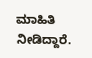ಮಾಹಿತಿ ನೀಡಿದ್ದಾರೆ.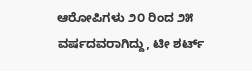ಆರೋಪಿಗಳು ೨೦ ರಿಂದ ೨೫ ವರ್ಷದವರಾಗಿದ್ದು, ಟೀ ಶರ್ಟ್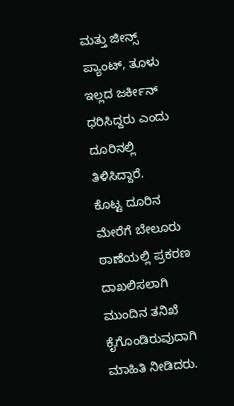ಮತ್ತು ಜೀನ್ಸ್ ಪ್ಯಾಂಟ್, ತೂಳು ಇಲ್ಲದ ಜರ್ಕೀನ್ ಧರಿಸಿದ್ದರು ಎಂದು ದೂರಿನಲ್ಲಿ ತಿಳಿಸಿದ್ದಾರೆ.
ಕೊಟ್ಟ ದೂರಿನ ಮೇರೆಗೆ ಬೇಲೂರು ಠಾಣೆಯಲ್ಲಿ ಪ್ರಕರಣ ದಾಖಲಿಸಲಾಗಿ ಮುಂದಿನ ತನಿಖೆ ಕೈಗೊಂಡಿರುವುದಾಗಿ ಮಾಹಿತಿ ನೀಡಿದರು.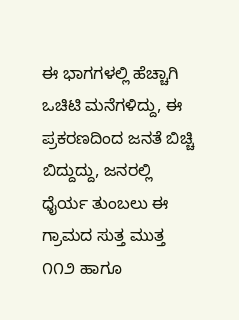ಈ ಭಾಗಗಳಲ್ಲಿ ಹೆಚ್ಚಾಗಿ ಒಚಿಟಿ ಮನೆಗಳಿದ್ದು, ಈ ಪ್ರಕರಣದಿಂದ ಜನತೆ ಬಿಚ್ಚಿ ಬಿದ್ದುದ್ದು, ಜನರಲ್ಲಿ ಧೈರ್ಯ ತುಂಬಲು ಈ ಗ್ರಾಮದ ಸುತ್ತ ಮುತ್ತ ೧೧೨ ಹಾಗೂ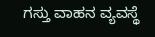ಗಸ್ತು ವಾಹನ ವ್ಯವಸ್ಥೆ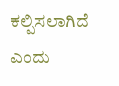ಕಲ್ಪಿಸಲಾಗಿದೆ ಎಂದು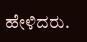ಹೇಳಿದರು.